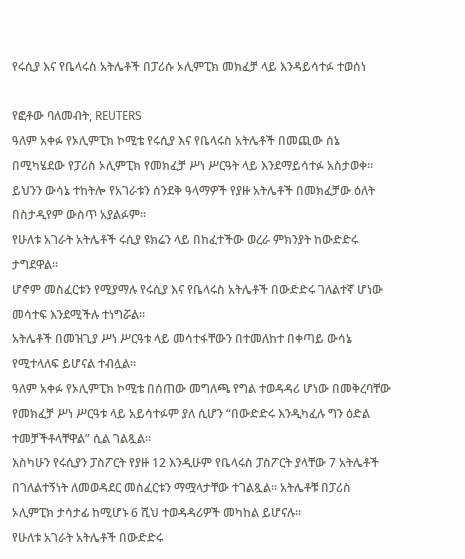የሩሲያ እና የቤላሩስ አትሌቶች በፓሪሱ ኦሊምፒክ መክፈቻ ላይ እንዳይሳተፉ ተወሰነ

የፎቶው ባለመብት, REUTERS
ዓለም አቀፉ የኦሊምፒክ ኮሚቴ የሩሲያ እና የቤላሩስ አትሌቶች በመጪው ሰኔ በሚካሄደው የፓሪስ ኦሊምፒክ የመክፈቻ ሥነ ሥርዓት ላይ እንደማይሳተፉ አስታወቀ።
ይህንን ውሳኔ ተከትሎ የአገራቱን ሰንደቅ ዓላማዎች የያዙ አትሌቶች በመክፈቻው ዕለት በስታዲየም ውስጥ አያልፉም።
የሁለቱ አገራት አትሌቶች ሩሲያ ዩክሬን ላይ በከፈተችው ወረራ ምክንያት ከውድድሩ ታግደዋል።
ሆኖም መስፈርቱን የሚያማሉ የሩሲያ እና የቤላሩስ አትሌቶች በውድድሩ ገለልተኛ ሆነው መሳተፍ እንደሚችሉ ተነግሯል።
አትሌቶች በመዝጊያ ሥነ ሥርዓቱ ላይ መሳተፋቸውን በተመለከተ በቀጣይ ውሳኔ የሚተላለፍ ይሆናል ተብሏል።
ዓለም አቀፉ የኦሊምፒክ ኮሚቴ በሰጠው መግለጫ የግል ተወዳዳሪ ሆነው በመቅረባቸው የመክፈቻ ሥነ ሥርዓቱ ላይ አይሳተፉም ያለ ሲሆን “በውድድሩ እንዲካፈሉ ግን ዕድል ተመቻችቶላቸዋል” ሲል ገልጿል።
እስካሁን የሩሲያን ፓስፖርት የያዙ 12 እንዲሁም የቤላሩስ ፓስፖርት ያላቸው 7 አትሌቶች በገለልተኝነት ለመወዳደር መስፈርቱን ማሟላታቸው ተገልጿል። አትሌቶቹ በፓሪስ ኦሊምፒክ ታሳታፊ ከሚሆኑ 6 ሺህ ተወዳዳሪዎች መካከል ይሆናሉ።
የሁለቱ አገራት አትሌቶች በውድድሩ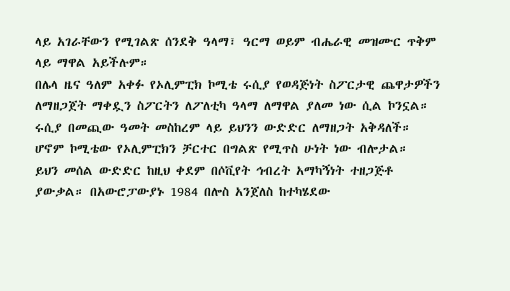ላይ አገራቸውን የሚገልጽ ሰንደቅ ዓላማ፣ ዓርማ ወይም ብሔራዊ መዝሙር ጥቅም ላይ ማዋል አይችሉም።
በሌላ ዜና ዓለም አቀፉ የኦሊምፒክ ኮሚቴ ሩሲያ የወዳጅነት ስፖርታዊ ጨዋታዎችን ለማዘጋጀት ማቀዷን ስፖርትን ለፖለቲካ ዓላማ ለማዋል ያለመ ነው ሲል ኮንኗል።
ሩሲያ በመጪው ዓመት መስከረም ላይ ይህንን ውድድር ለማዘጋት አቅዳለች። ሆኖም ኮሚቴው የኦሊምፒክን ቻርተር በግልጽ የሚጥስ ሁነት ነው ብሎታል።
ይህን መሰል ውድድር ከዚህ ቀደም በሶቪየት ኅብረት አማካኝነት ተዘጋጅቶ ያውቃል። በአውሮፓውያኑ 1984 በሎስ አንጀለስ ከተካሄደው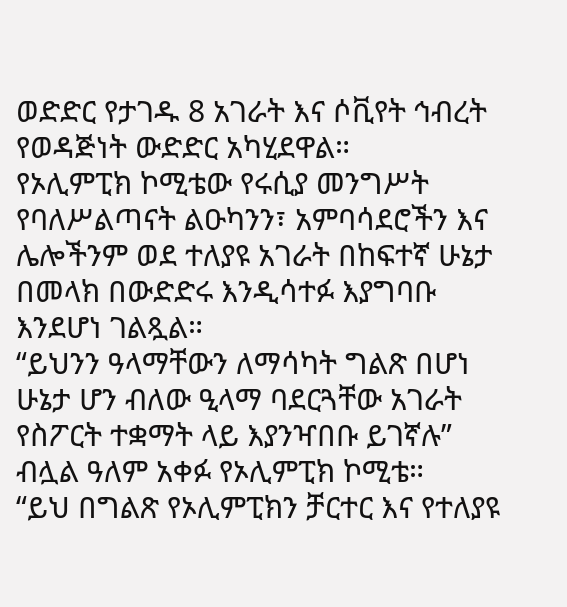ወድድር የታገዱ 8 አገራት እና ሶቪየት ኅብረት የወዳጅነት ውድድር አካሂደዋል።
የኦሊምፒክ ኮሚቴው የሩሲያ መንግሥት የባለሥልጣናት ልዑካንን፣ አምባሳደሮችን እና ሌሎችንም ወደ ተለያዩ አገራት በከፍተኛ ሁኔታ በመላክ በውድድሩ እንዲሳተፉ እያግባቡ እንደሆነ ገልጿል።
“ይህንን ዓላማቸውን ለማሳካት ግልጽ በሆነ ሁኔታ ሆን ብለው ዒላማ ባደርጓቸው አገራት የስፖርት ተቋማት ላይ እያንዣበቡ ይገኛሉ” ብሏል ዓለም አቀፉ የኦሊምፒክ ኮሚቴ።
“ይህ በግልጽ የኦሊምፒክን ቻርተር እና የተለያዩ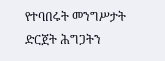የተባበሩት መንግሥታት ድርጀት ሕግጋትን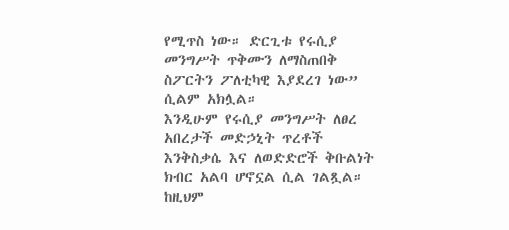የሚጥስ ነው። ድርጊቱ የሩሲያ መንግሥት ጥቅሙን ለማስጠበቅ ስፖርትን ፖለቲካዊ እያደረገ ነው” ሲልም አክሏል።
እንዲሁም የሩሲያ መንግሥት ለፀረ አበረታች መድኃኒት ጥረቶች እንቅስቃሴ እና ለወድድሮች ቅቡልነት ክብር አልባ ሆኖኗል ሲል ገልጿል።
ከዚህም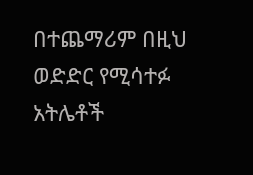በተጨማሪም በዚህ ወድድር የሚሳተፉ አትሌቶች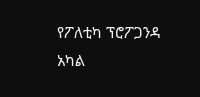የፖለቲካ ፕሮፖጋንዳ አካል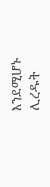እንደሚሆኑ ሊረዱት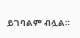ይገባልም ብሏል።